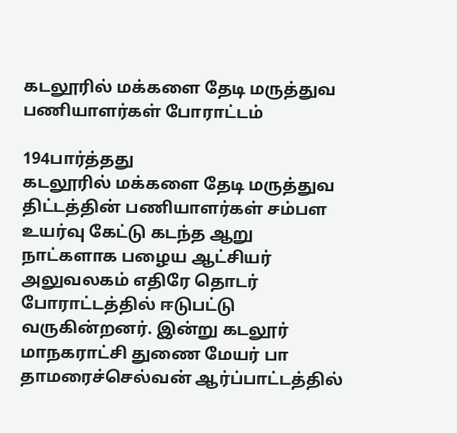கடலூரில் மக்களை தேடி மருத்துவ பணியாளர்கள் போராட்டம்

194பார்த்தது
கடலூரில் மக்களை தேடி மருத்துவ திட்டத்தின் பணியாளர்கள் சம்பள உயர்வு கேட்டு கடந்த ஆறு நாட்களாக பழைய ஆட்சியர் அலுவலகம் எதிரே தொடர் போராட்டத்தில் ஈடுபட்டு வருகின்றனர். இன்று கடலூர் மாநகராட்சி துணை மேயர் பா தாமரைச்செல்வன் ஆர்ப்பாட்டத்தில்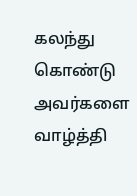கலந்து கொண்டு அவர்களை வாழ்த்தி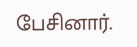பேசினார்.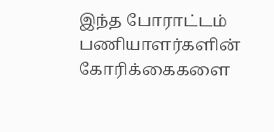இந்த போராட்டம் பணியாளர்களின் கோரிக்கைகளை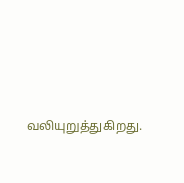வலியுறுத்துகிறது.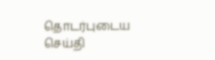தொடர்புடைய செய்தி